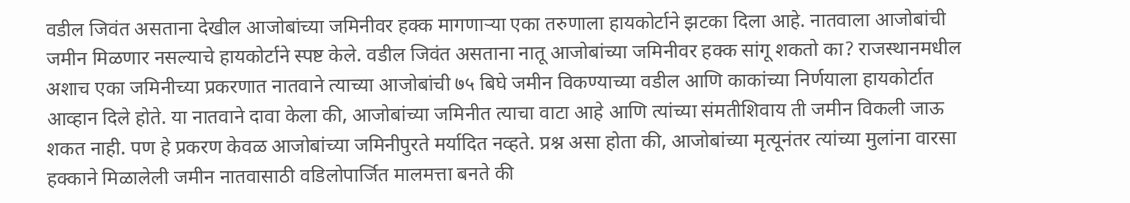वडील जिवंत असताना देखील आजोबांच्या जमिनीवर हक्क मागणाऱ्या एका तरुणाला हायकोर्टाने झटका दिला आहे. नातवाला आजोबांची जमीन मिळणार नसल्याचे हायकोर्टाने स्पष्ट केले. वडील जिवंत असताना नातू आजोबांच्या जमिनीवर हक्क सांगू शकतो का? राजस्थानमधील अशाच एका जमिनीच्या प्रकरणात नातवाने त्याच्या आजोबांची ७५ बिघे जमीन विकण्याच्या वडील आणि काकांच्या निर्णयाला हायकोर्टात आव्हान दिले होते. या नातवाने दावा केला की, आजोबांच्या जमिनीत त्याचा वाटा आहे आणि त्यांच्या संमतीशिवाय ती जमीन विकली जाऊ शकत नाही. पण हे प्रकरण केवळ आजोबांच्या जमिनीपुरते मर्यादित नव्हते. प्रश्न असा होता की, आजोबांच्या मृत्यूनंतर त्यांच्या मुलांना वारसा हक्काने मिळालेली जमीन नातवासाठी वडिलोपार्जित मालमत्ता बनते की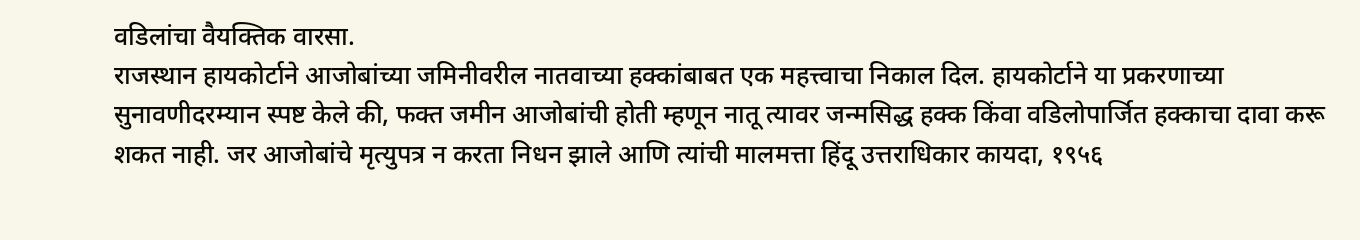वडिलांचा वैयक्तिक वारसा.
राजस्थान हायकोर्टाने आजोबांच्या जमिनीवरील नातवाच्या हक्कांबाबत एक महत्त्वाचा निकाल दिल. हायकोर्टाने या प्रकरणाच्या सुनावणीदरम्यान स्पष्ट केले की, फक्त जमीन आजोबांची होती म्हणून नातू त्यावर जन्मसिद्ध हक्क किंवा वडिलोपार्जित हक्काचा दावा करू शकत नाही. जर आजोबांचे मृत्युपत्र न करता निधन झाले आणि त्यांची मालमत्ता हिंदू उत्तराधिकार कायदा, १९५६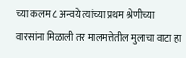च्या कलम ८ अन्वये त्यांच्या प्रथम श्रेणीच्या वारसांना मिळाली तर मालमत्तेतील मुलाचा वाटा हा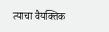त्याचा वैयक्तिक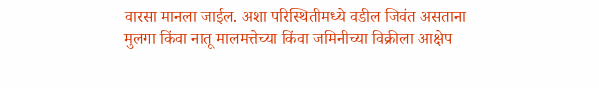वारसा मानला जाईल. अशा परिस्थितीमध्ये वडील जिवंत असताना मुलगा किंवा नातू मालमत्तेच्या किंवा जमिनीच्या विक्रीला आक्षेप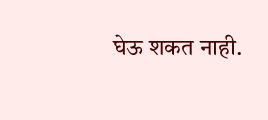घेऊ शकत नाही.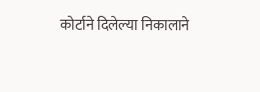कोर्टाने दिलेल्या निकालाने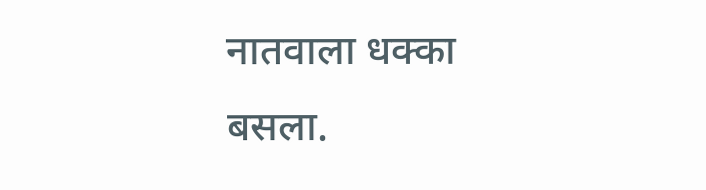नातवाला धक्का बसला.